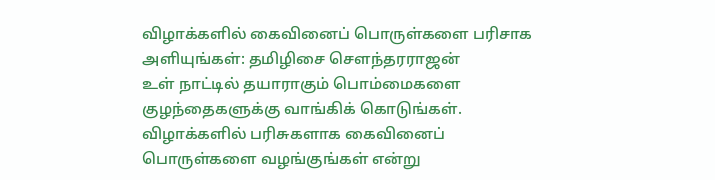விழாக்களில் கைவினைப் பொருள்களை பரிசாக அளியுங்கள்: தமிழிசை செளந்தரராஜன்
உள் நாட்டில் தயாராகும் பொம்மைகளை குழந்தைகளுக்கு வாங்கிக் கொடுங்கள். விழாக்களில் பரிசுகளாக கைவினைப் பொருள்களை வழங்குங்கள் என்று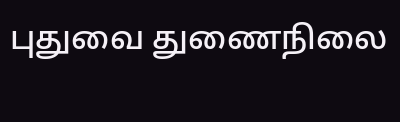புதுவை துணைநிலை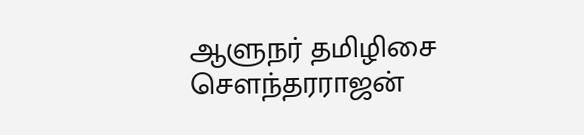ஆளுநர் தமிழிசை செளந்தரராஜன்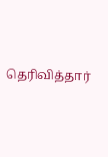தெரிவித்தார்